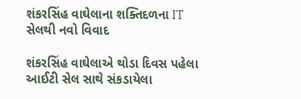શંકરસિંહ વાઘેલાના શક્તિદળના IT સેલથી નવો વિવાદ

શંકરસિંહ વાઘેલાએ થોડા દિવસ પહેલા આઈટી સેલ સાથે સંકડાયેલા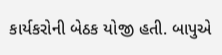કાર્યકરોની બેઠક યોજી હતી. બાપુએ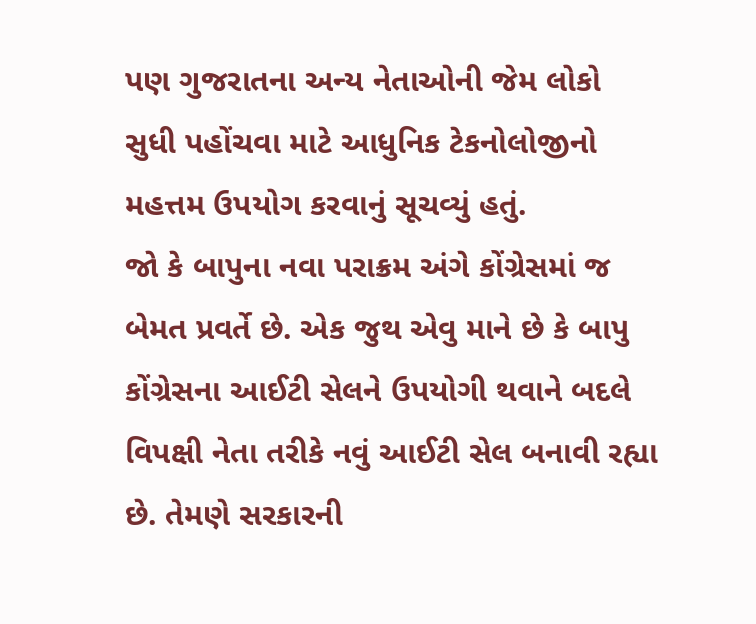પણ ગુજરાતના અન્ય નેતાઓની જેમ લોકો સુધી પહોંચવા માટે આધુનિક ટેકનોલોજીનો મહત્તમ ઉપયોગ કરવાનું સૂચવ્યું હતું.
જો કે બાપુના નવા પરાક્રમ અંગે કોંગ્રેસમાં જ બેમત પ્રવર્તે છે. એક જુથ એવુ માને છે કે બાપુ કોંગ્રેસના આઈટી સેલને ઉપયોગી થવાને બદલે વિપક્ષી નેતા તરીકે નવું આઈટી સેલ બનાવી રહ્યા છે. તેમણે સરકારની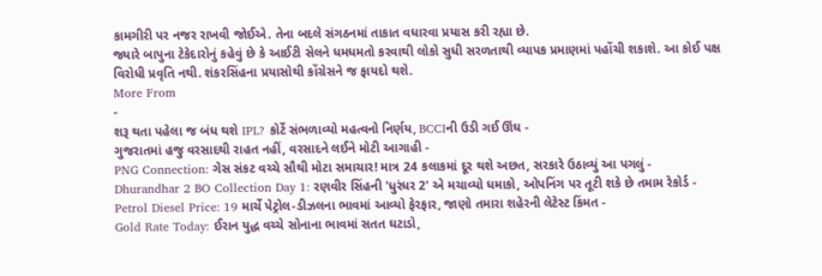કામગીરી પર નજર રાખવી જોઈએ. તેના બદલે સંગઠનમાં તાકાત વધારવા પ્રયાસ કરી રહ્યા છે.
જ્યારે બાપુના ટેકેદારોનું કહેવું છે કે આઈટી સેલને ધમધમતો કરવાથી લોકો સુધી સરળતાથી વ્યાપક પ્રમાણમાં પહોંચી શકાશે. આ કોઈ પક્ષ વિરોધી પ્રવૃતિ નથી. શંકરસિંહના પ્રયાસોથી કોંગ્રેસને જ ફાયદો થશે.
More From
-
શરૂ થતા પહેલા જ બંધ થશે IPL? કોર્ટે સંભળાવ્યો મહત્વનો નિર્ણય, BCCIની ઉડી ગઈ ઊંઘ -
ગુજરાતમાં હજુ વરસાદથી રાહત નહીં, વરસાદને લઈને મોટી આગાહી -
PNG Connection: ગેસ સંકટ વચ્ચે સૌથી મોટા સમાચાર! માત્ર 24 કલાકમાં દૂર થશે અછત, સરકારે ઉઠાવ્યું આ પગલું -
Dhurandhar 2 BO Collection Day 1: રણવીર સિંહની 'ધુરંધર 2' એ મચાવ્યો ધમાકો, ઓપનિંગ પર તૂટી શકે છે તમામ રેકોર્ડ -
Petrol Diesel Price: 19 માર્ચે પેટ્રોલ-ડીઝલના ભાવમાં આવ્યો ફેરફાર, જાણો તમારા શહેરની લેટેસ્ટ કિંમત -
Gold Rate Today: ઈરાન યુદ્ધ વચ્ચે સોનાના ભાવમાં સતત ઘટાડો,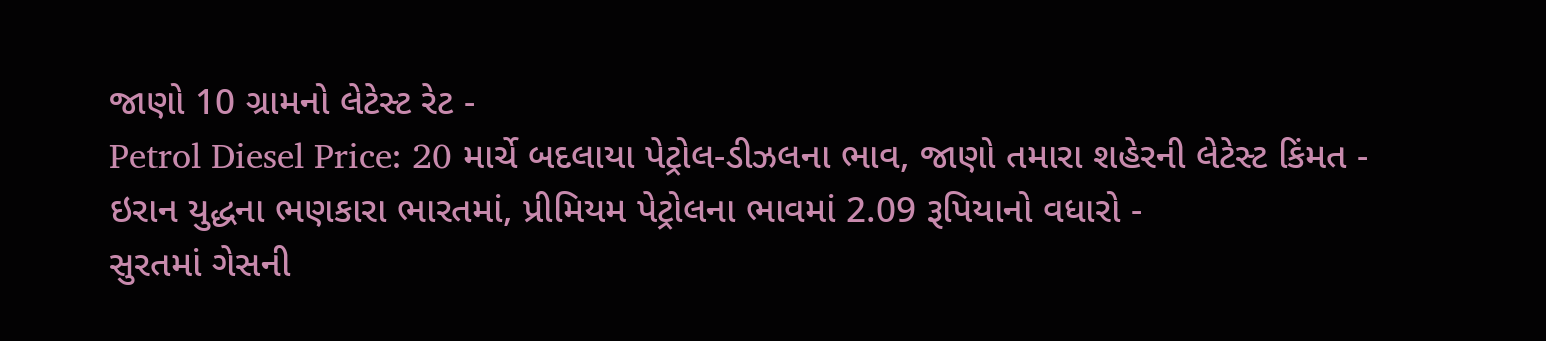જાણો 10 ગ્રામનો લેટેસ્ટ રેટ -
Petrol Diesel Price: 20 માર્ચે બદલાયા પેટ્રોલ-ડીઝલના ભાવ, જાણો તમારા શહેરની લેટેસ્ટ કિંમત -
ઇરાન યુદ્ધના ભણકારા ભારતમાં, પ્રીમિયમ પેટ્રોલના ભાવમાં 2.09 રૂપિયાનો વધારો -
સુરતમાં ગેસની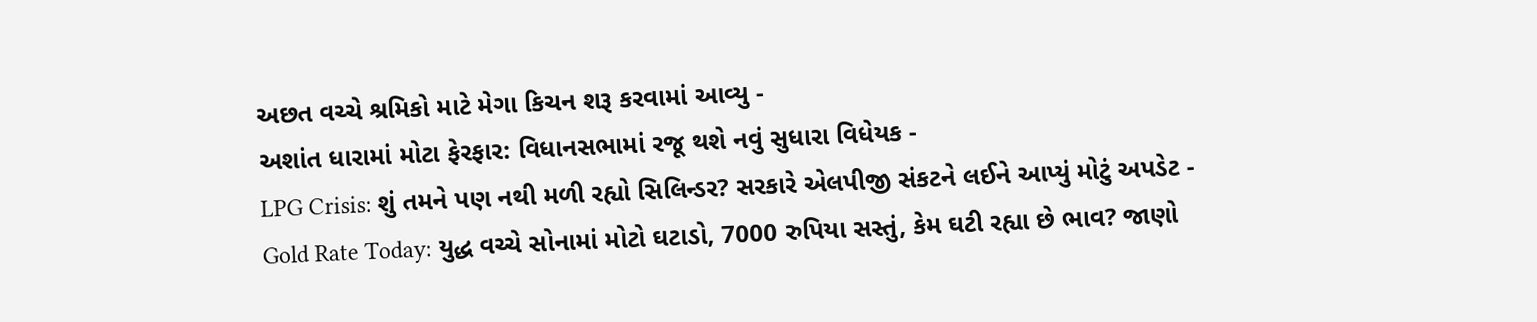અછત વચ્ચે શ્રમિકો માટે મેગા કિચન શરૂ કરવામાં આવ્યુ -
અશાંત ધારામાં મોટા ફેરફાર: વિધાનસભામાં રજૂ થશે નવું સુધારા વિધેયક -
LPG Crisis: શું તમને પણ નથી મળી રહ્યો સિલિન્ડર? સરકારે એલપીજી સંકટને લઈને આપ્યું મોટું અપડેટ -
Gold Rate Today: યુદ્ધ વચ્ચે સોનામાં મોટો ઘટાડો, 7000 રુપિયા સસ્તું, કેમ ઘટી રહ્યા છે ભાવ? જાણો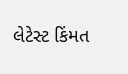લેટેસ્ટ કિંમત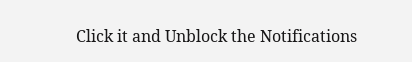Click it and Unblock the Notifications